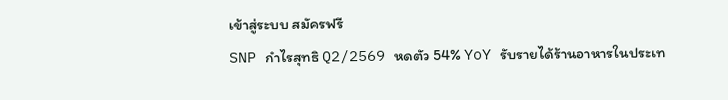เข้าสู่ระบบ สมัครฟรี
SNP กำไรสุทธิ Q2/2569 หดตัว 54% YoY รับรายได้ร้านอาหารในประเท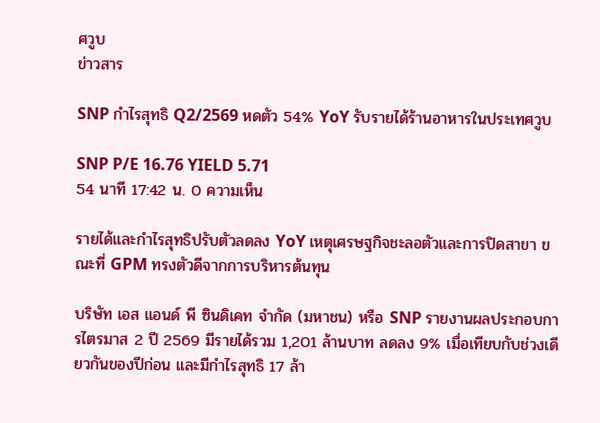ศวูบ
ข่าวสาร

SNP กำไรสุทธิ Q2/2569 หดตัว 54% YoY รับรายได้ร้านอาหารในประเทศวูบ

SNP P/E 16.76 YIELD 5.71
54 นาที 17:42 น. 0 ความเห็น

รายได้และกำไรสุทธิปรับตัวลดลง YoY เหตุเศรษฐกิจชะลอตัวและการปิดสาขา ขณะที่ GPM ทรงตัวดีจากการบริหารต้นทุน

บริษัท เอส แอนด์ พี ซินดิเคท จำกัด (มหาชน) หรือ SNP รายงานผลประกอบการไตรมาส 2 ปี 2569 มีรายได้รวม 1,201 ล้านบาท ลดลง 9% เมื่อเทียบกับช่วงเดียวกันของปีก่อน และมีกำไรสุทธิ 17 ล้า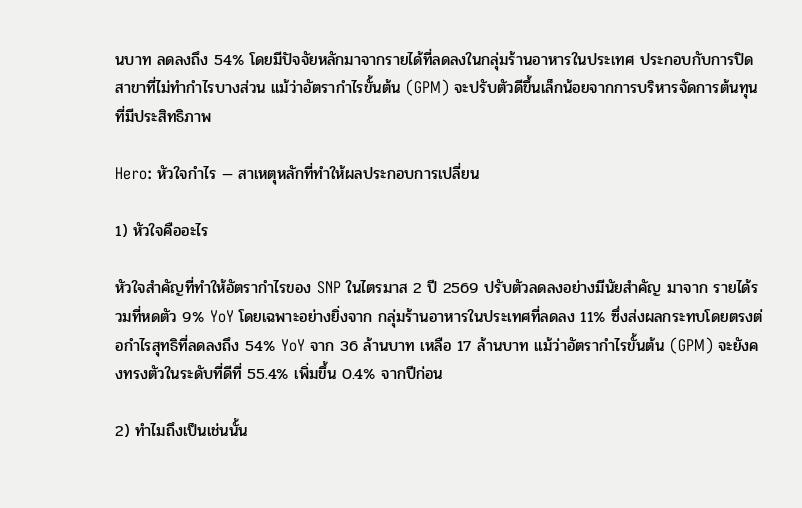นบาท ลดลงถึง 54% โดยมีปัจจัยหลักมาจากรายได้ที่ลดลงในกลุ่มร้านอาหารในประเทศ ประกอบกับการปิดสาขาที่ไม่ทำกำไรบางส่วน แม้ว่าอัตรากำไรขั้นต้น (GPM) จะปรับตัวดีขึ้นเล็กน้อยจากการบริหารจัดการต้นทุนที่มีประสิทธิภาพ

Hero: หัวใจกำไร — สาเหตุหลักที่ทำให้ผลประกอบการเปลี่ยน

1) หัวใจคืออะไร

หัวใจสำคัญที่ทำให้อัตรากำไรของ SNP ในไตรมาส 2 ปี 2569 ปรับตัวลดลงอย่างมีนัยสำคัญ มาจาก รายได้รวมที่หดตัว 9% YoY โดยเฉพาะอย่างยิ่งจาก กลุ่มร้านอาหารในประเทศที่ลดลง 11% ซึ่งส่งผลกระทบโดยตรงต่อกำไรสุทธิที่ลดลงถึง 54% YoY จาก 36 ล้านบาท เหลือ 17 ล้านบาท แม้ว่าอัตรากำไรขั้นต้น (GPM) จะยังคงทรงตัวในระดับที่ดีที่ 55.4% เพิ่มขึ้น 0.4% จากปีก่อน

2) ทำไมถึงเป็นเช่นนั้น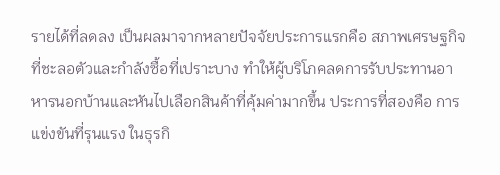รายได้ที่ลดลง เป็นผลมาจากหลายปัจจัยประการแรกคือ สภาพเศรษฐกิจที่ชะลอตัวและกำลังซื้อที่เปราะบาง ทำให้ผู้บริโภคลดการรับประทานอาหารนอกบ้านและหันไปเลือกสินค้าที่คุ้มค่ามากขึ้น ประการที่สองคือ การแข่งขันที่รุนแรง ในธุรกิ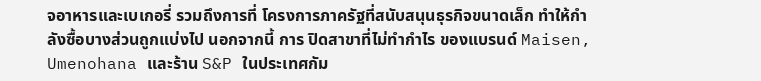จอาหารและเบเกอรี่ รวมถึงการที่ โครงการภาครัฐที่สนับสนุนธุรกิจขนาดเล็ก ทำให้กำลังซื้อบางส่วนถูกแบ่งไป นอกจากนี้ การ ปิดสาขาที่ไม่ทำกำไร ของแบรนด์ Maisen, Umenohana และร้าน S&P ในประเทศกัม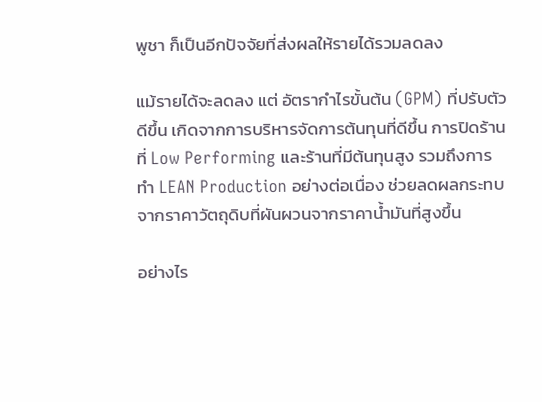พูชา ก็เป็นอีกปัจจัยที่ส่งผลให้รายได้รวมลดลง

แม้รายได้จะลดลง แต่ อัตรากำไรขั้นต้น (GPM) ที่ปรับตัวดีขึ้น เกิดจากการบริหารจัดการต้นทุนที่ดีขึ้น การปิดร้านที่ Low Performing และร้านที่มีต้นทุนสูง รวมถึงการทำ LEAN Production อย่างต่อเนื่อง ช่วยลดผลกระทบจากราคาวัตถุดิบที่ผันผวนจากราคาน้ำมันที่สูงขึ้น

อย่างไร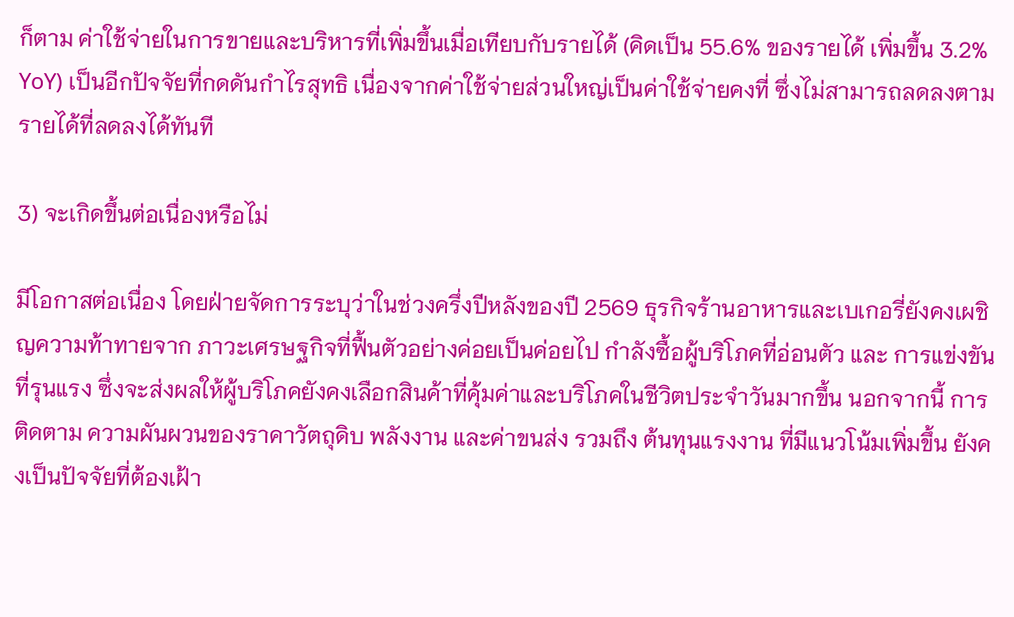ก็ตาม ค่าใช้จ่ายในการขายและบริหารที่เพิ่มขึ้นเมื่อเทียบกับรายได้ (คิดเป็น 55.6% ของรายได้ เพิ่มขึ้น 3.2% YoY) เป็นอีกปัจจัยที่กดดันกำไรสุทธิ เนื่องจากค่าใช้จ่ายส่วนใหญ่เป็นค่าใช้จ่ายคงที่ ซึ่งไม่สามารถลดลงตามรายได้ที่ลดลงได้ทันที

3) จะเกิดขึ้นต่อเนื่องหรือไม่

มีโอกาสต่อเนื่อง โดยฝ่ายจัดการระบุว่าในช่วงครึ่งปีหลังของปี 2569 ธุรกิจร้านอาหารและเบเกอรี่ยังคงเผชิญความท้าทายจาก ภาวะเศรษฐกิจที่ฟื้นตัวอย่างค่อยเป็นค่อยไป กำลังซื้อผู้บริโภคที่อ่อนตัว และ การแข่งขันที่รุนแรง ซึ่งจะส่งผลให้ผู้บริโภคยังคงเลือกสินค้าที่คุ้มค่าและบริโภคในชีวิตประจำวันมากขึ้น นอกจากนี้ การติดตาม ความผันผวนของราคาวัตถุดิบ พลังงาน และค่าขนส่ง รวมถึง ต้นทุนแรงงาน ที่มีแนวโน้มเพิ่มขึ้น ยังคงเป็นปัจจัยที่ต้องเฝ้า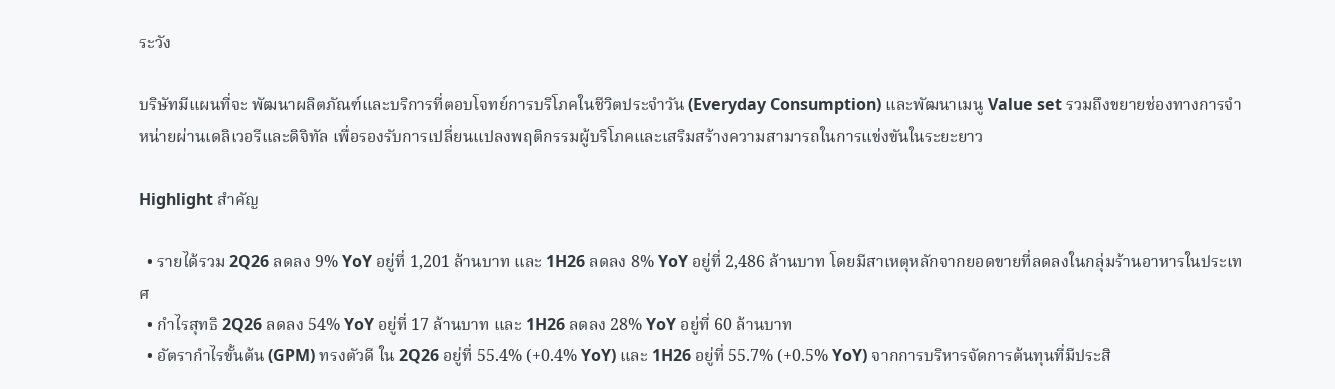ระวัง

บริษัทมีแผนที่จะ พัฒนาผลิตภัณฑ์และบริการที่ตอบโจทย์การบริโภคในชีวิตประจำวัน (Everyday Consumption) และพัฒนาเมนู Value set รวมถึงขยายช่องทางการจำหน่ายผ่านเดลิเวอรีและดิจิทัล เพื่อรองรับการเปลี่ยนแปลงพฤติกรรมผู้บริโภคและเสริมสร้างความสามารถในการแข่งขันในระยะยาว

Highlight สำคัญ

  • รายได้รวม 2Q26 ลดลง 9% YoY อยู่ที่ 1,201 ล้านบาท และ 1H26 ลดลง 8% YoY อยู่ที่ 2,486 ล้านบาท โดยมีสาเหตุหลักจากยอดขายที่ลดลงในกลุ่มร้านอาหารในประเทศ
  • กำไรสุทธิ 2Q26 ลดลง 54% YoY อยู่ที่ 17 ล้านบาท และ 1H26 ลดลง 28% YoY อยู่ที่ 60 ล้านบาท
  • อัตรากำไรขั้นต้น (GPM) ทรงตัวดี ใน 2Q26 อยู่ที่ 55.4% (+0.4% YoY) และ 1H26 อยู่ที่ 55.7% (+0.5% YoY) จากการบริหารจัดการต้นทุนที่มีประสิ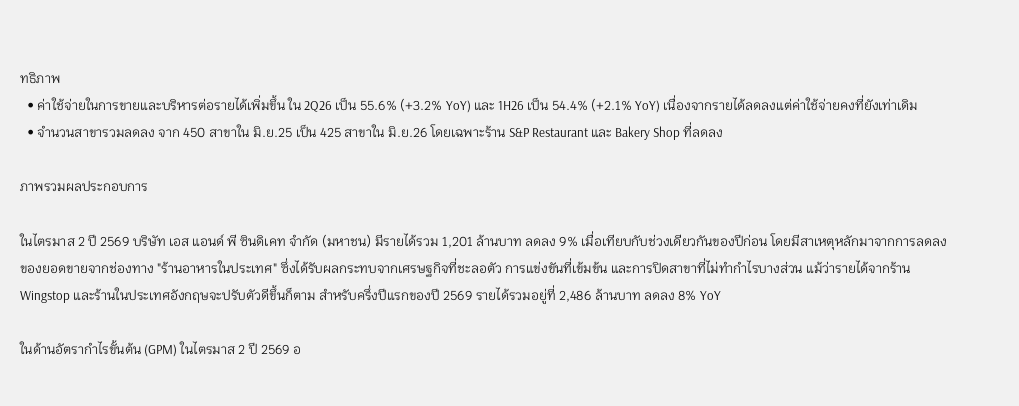ทธิภาพ
  • ค่าใช้จ่ายในการขายและบริหารต่อรายได้เพิ่มขึ้น ใน 2Q26 เป็น 55.6% (+3.2% YoY) และ 1H26 เป็น 54.4% (+2.1% YoY) เนื่องจากรายได้ลดลงแต่ค่าใช้จ่ายคงที่ยังเท่าเดิม
  • จำนวนสาขารวมลดลง จาก 450 สาขาใน มิ.ย.25 เป็น 425 สาขาใน มิ.ย.26 โดยเฉพาะร้าน S&P Restaurant และ Bakery Shop ที่ลดลง

ภาพรวมผลประกอบการ

ในไตรมาส 2 ปี 2569 บริษัท เอส แอนด์ พี ซินดิเคท จำกัด (มหาชน) มีรายได้รวม 1,201 ล้านบาท ลดลง 9% เมื่อเทียบกับช่วงเดียวกันของปีก่อน โดยมีสาเหตุหลักมาจากการลดลงของยอดขายจากช่องทาง "ร้านอาหารในประเทศ" ซึ่งได้รับผลกระทบจากเศรษฐกิจที่ชะลอตัว การแข่งขันที่เข้มข้น และการปิดสาขาที่ไม่ทำกำไรบางส่วน แม้ว่ารายได้จากร้าน Wingstop และร้านในประเทศอังกฤษจะปรับตัวดีขึ้นก็ตาม สำหรับครึ่งปีแรกของปี 2569 รายได้รวมอยู่ที่ 2,486 ล้านบาท ลดลง 8% YoY

ในด้านอัตรากำไรขั้นต้น (GPM) ในไตรมาส 2 ปี 2569 อ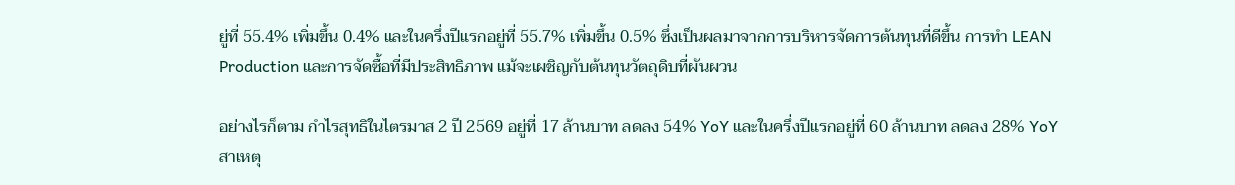ยู่ที่ 55.4% เพิ่มขึ้น 0.4% และในครึ่งปีแรกอยู่ที่ 55.7% เพิ่มขึ้น 0.5% ซึ่งเป็นผลมาจากการบริหารจัดการต้นทุนที่ดีขึ้น การทำ LEAN Production และการจัดซื้อที่มีประสิทธิภาพ แม้จะเผชิญกับต้นทุนวัตถุดิบที่ผันผวน

อย่างไรก็ตาม กำไรสุทธิในไตรมาส 2 ปี 2569 อยู่ที่ 17 ล้านบาท ลดลง 54% YoY และในครึ่งปีแรกอยู่ที่ 60 ล้านบาท ลดลง 28% YoY สาเหตุ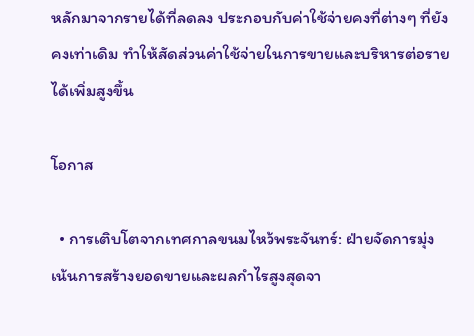หลักมาจากรายได้ที่ลดลง ประกอบกับค่าใช้จ่ายคงที่ต่างๆ ที่ยังคงเท่าเดิม ทำให้สัดส่วนค่าใช้จ่ายในการขายและบริหารต่อรายได้เพิ่มสูงขึ้น

โอกาส

  • การเติบโตจากเทศกาลขนมไหว้พระจันทร์: ฝ่ายจัดการมุ่งเน้นการสร้างยอดขายและผลกำไรสูงสุดจา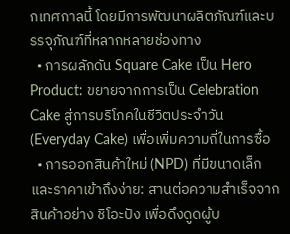กเทศกาลนี้ โดยมีการพัฒนาผลิตภัณฑ์และบรรจุภัณฑ์ที่หลากหลายช่องทาง
  • การผลักดัน Square Cake เป็น Hero Product: ขยายจากการเป็น Celebration Cake สู่การบริโภคในชีวิตประจำวัน (Everyday Cake) เพื่อเพิ่มความถี่ในการซื้อ
  • การออกสินค้าใหม่ (NPD) ที่มีขนาดเล็กและราคาเข้าถึงง่าย: สานต่อความสำเร็จจากสินค้าอย่าง ชิโอะปัง เพื่อดึงดูดผู้บ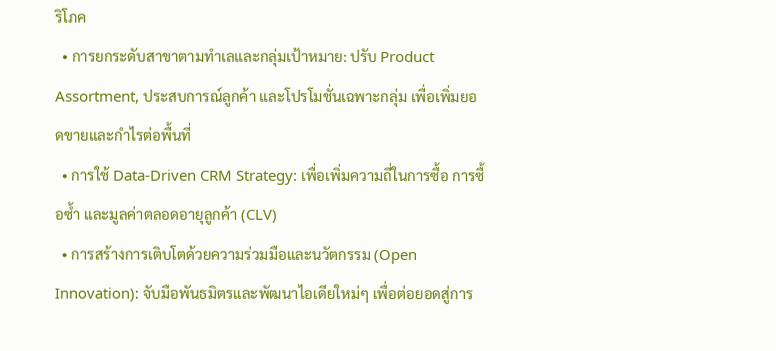ริโภค
  • การยกระดับสาขาตามทำเลและกลุ่มเป้าหมาย: ปรับ Product Assortment, ประสบการณ์ลูกค้า และโปรโมชั่นเฉพาะกลุ่ม เพื่อเพิ่มยอดขายและกำไรต่อพื้นที่
  • การใช้ Data-Driven CRM Strategy: เพื่อเพิ่มความถี่ในการซื้อ การซื้อซ้ำ และมูลค่าตลอดอายุลูกค้า (CLV)
  • การสร้างการเติบโตด้วยความร่วมมือและนวัตกรรม (Open Innovation): จับมือพันธมิตรและพัฒนาไอเดียใหม่ๆ เพื่อต่อยอดสู่การ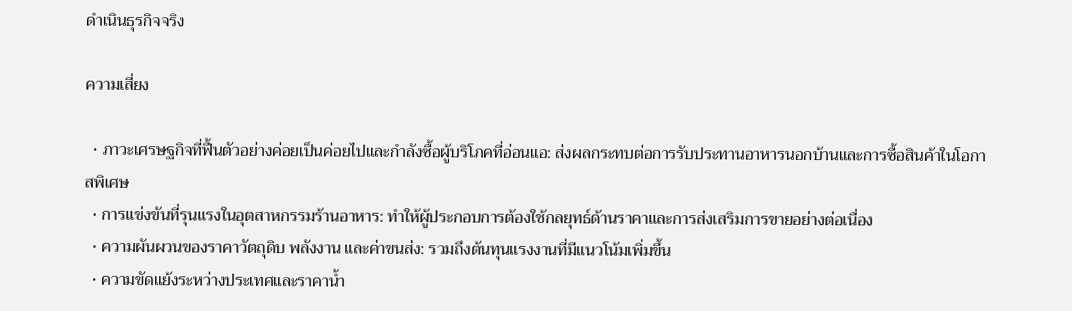ดำเนินธุรกิจจริง

ความเสี่ยง

  • ภาวะเศรษฐกิจที่ฟื้นตัวอย่างค่อยเป็นค่อยไปและกำลังซื้อผู้บริโภคที่อ่อนแอ: ส่งผลกระทบต่อการรับประทานอาหารนอกบ้านและการซื้อสินค้าในโอกาสพิเศษ
  • การแข่งขันที่รุนแรงในอุตสาหกรรมร้านอาหาร: ทำให้ผู้ประกอบการต้องใช้กลยุทธ์ด้านราคาและการส่งเสริมการขายอย่างต่อเนื่อง
  • ความผันผวนของราคาวัตถุดิบ พลังงาน และค่าขนส่ง: รวมถึงต้นทุนแรงงานที่มีแนวโน้มเพิ่มขึ้น
  • ความขัดแย้งระหว่างประเทศและราคาน้ำ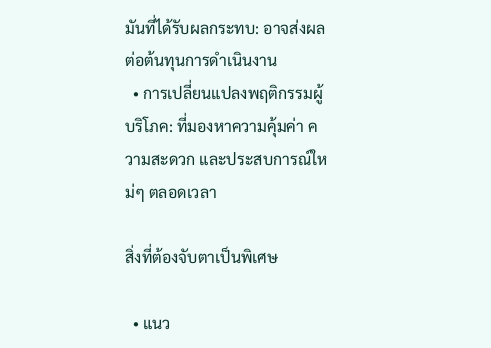มันที่ได้รับผลกระทบ: อาจส่งผลต่อต้นทุนการดำเนินงาน
  • การเปลี่ยนแปลงพฤติกรรมผู้บริโภค: ที่มองหาความคุ้มค่า ความสะดวก และประสบการณ์ใหม่ๆ ตลอดเวลา

สิ่งที่ต้องจับตาเป็นพิเศษ

  • แนว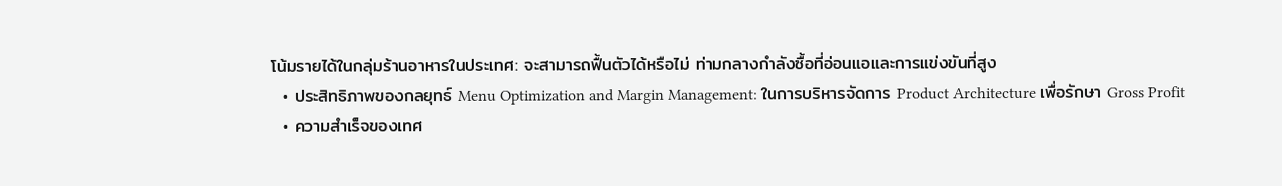โน้มรายได้ในกลุ่มร้านอาหารในประเทศ: จะสามารถฟื้นตัวได้หรือไม่ ท่ามกลางกำลังซื้อที่อ่อนแอและการแข่งขันที่สูง
  • ประสิทธิภาพของกลยุทธ์ Menu Optimization and Margin Management: ในการบริหารจัดการ Product Architecture เพื่อรักษา Gross Profit
  • ความสำเร็จของเทศ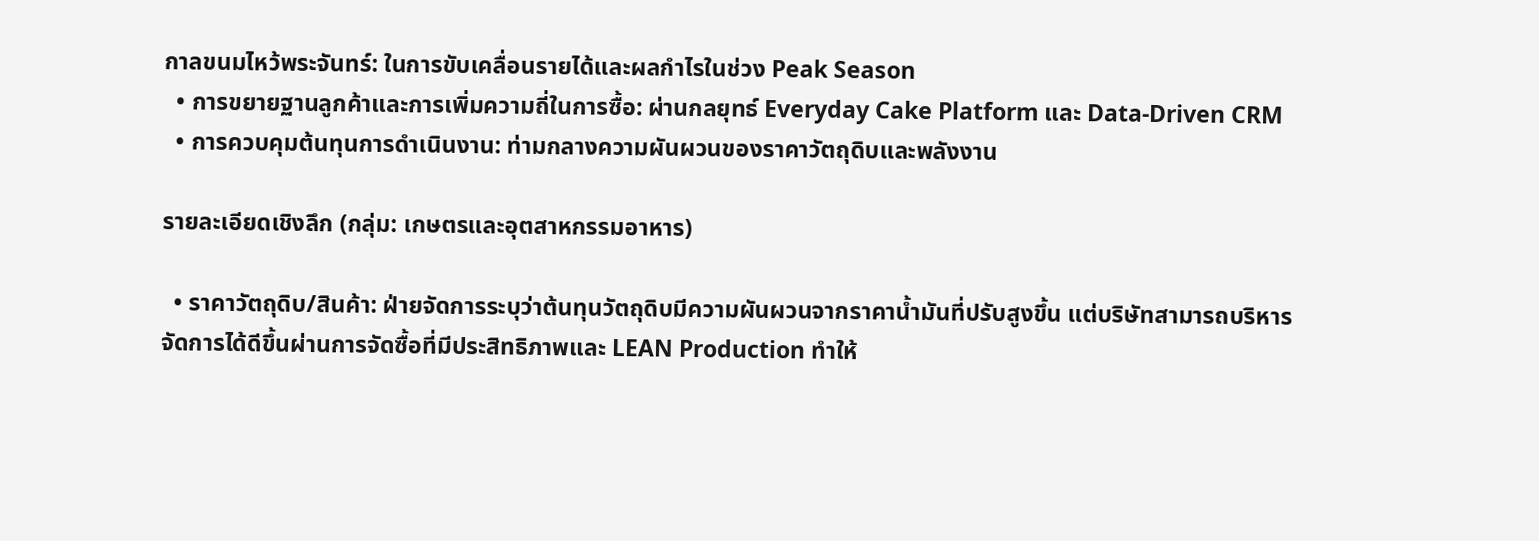กาลขนมไหว้พระจันทร์: ในการขับเคลื่อนรายได้และผลกำไรในช่วง Peak Season
  • การขยายฐานลูกค้าและการเพิ่มความถี่ในการซื้อ: ผ่านกลยุทธ์ Everyday Cake Platform และ Data-Driven CRM
  • การควบคุมต้นทุนการดำเนินงาน: ท่ามกลางความผันผวนของราคาวัตถุดิบและพลังงาน

รายละเอียดเชิงลึก (กลุ่ม: เกษตรและอุตสาหกรรมอาหาร)

  • ราคาวัตถุดิบ/สินค้า: ฝ่ายจัดการระบุว่าต้นทุนวัตถุดิบมีความผันผวนจากราคาน้ำมันที่ปรับสูงขึ้น แต่บริษัทสามารถบริหารจัดการได้ดีขึ้นผ่านการจัดซื้อที่มีประสิทธิภาพและ LEAN Production ทำให้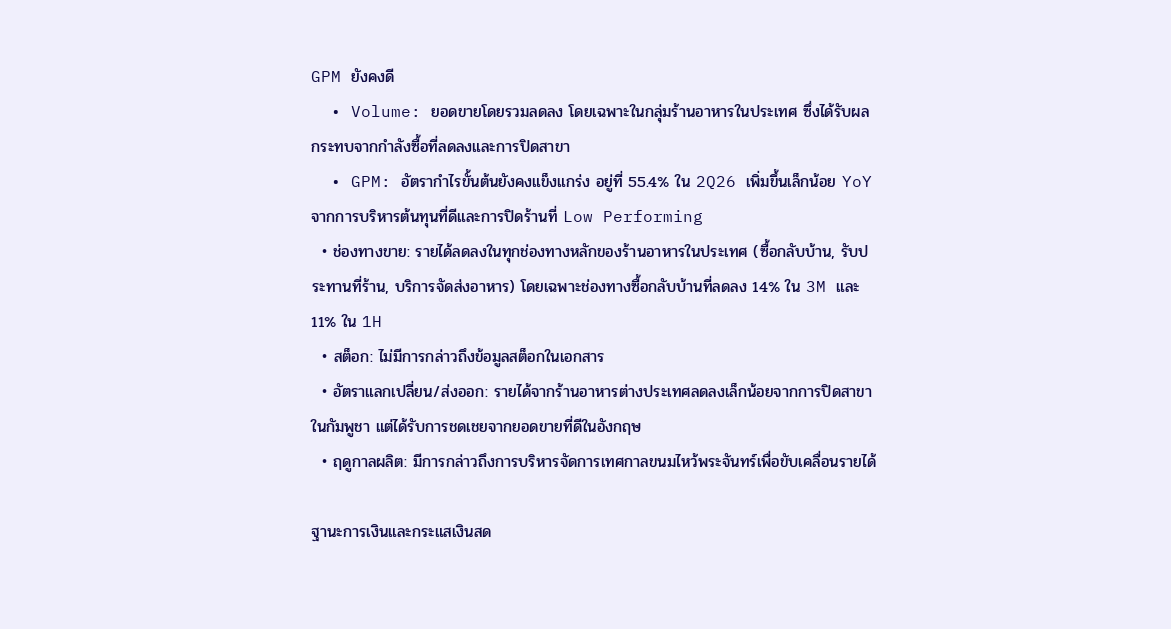GPM ยังคงดี
  • Volume: ยอดขายโดยรวมลดลง โดยเฉพาะในกลุ่มร้านอาหารในประเทศ ซึ่งได้รับผลกระทบจากกำลังซื้อที่ลดลงและการปิดสาขา
  • GPM: อัตรากำไรขั้นต้นยังคงแข็งแกร่ง อยู่ที่ 55.4% ใน 2Q26 เพิ่มขึ้นเล็กน้อย YoY จากการบริหารต้นทุนที่ดีและการปิดร้านที่ Low Performing
  • ช่องทางขาย: รายได้ลดลงในทุกช่องทางหลักของร้านอาหารในประเทศ (ซื้อกลับบ้าน, รับประทานที่ร้าน, บริการจัดส่งอาหาร) โดยเฉพาะช่องทางซื้อกลับบ้านที่ลดลง 14% ใน 3M และ 11% ใน 1H
  • สต็อก: ไม่มีการกล่าวถึงข้อมูลสต็อกในเอกสาร
  • อัตราแลกเปลี่ยน/ส่งออก: รายได้จากร้านอาหารต่างประเทศลดลงเล็กน้อยจากการปิดสาขาในกัมพูชา แต่ได้รับการชดเชยจากยอดขายที่ดีในอังกฤษ
  • ฤดูกาลผลิต: มีการกล่าวถึงการบริหารจัดการเทศกาลขนมไหว้พระจันทร์เพื่อขับเคลื่อนรายได้

ฐานะการเงินและกระแสเงินสด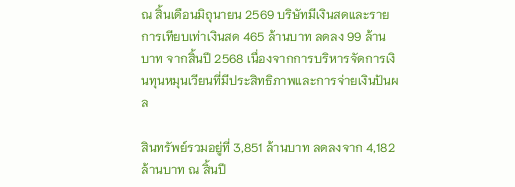ณ สิ้นเดือนมิถุนายน 2569 บริษัทมีเงินสดและรายการเทียบเท่าเงินสด 465 ล้านบาท ลดลง 99 ล้านบาท จากสิ้นปี 2568 เนื่องจากการบริหารจัดการเงินทุนหมุนเวียนที่มีประสิทธิภาพและการจ่ายเงินปันผล

สินทรัพย์รวมอยู่ที่ 3,851 ล้านบาท ลดลงจาก 4,182 ล้านบาท ณ สิ้นปี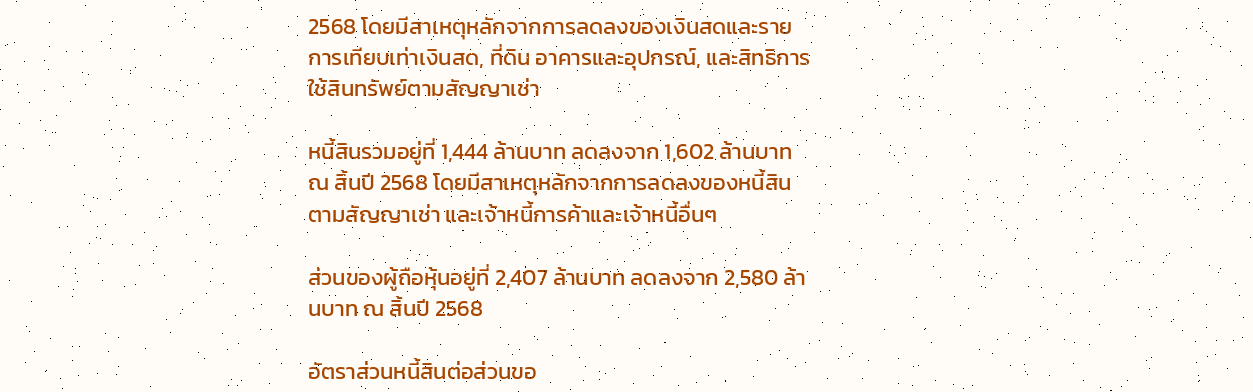2568 โดยมีสาเหตุหลักจากการลดลงของเงินสดและรายการเทียบเท่าเงินสด, ที่ดิน อาคารและอุปกรณ์, และสิทธิการใช้สินทรัพย์ตามสัญญาเช่า

หนี้สินรวมอยู่ที่ 1,444 ล้านบาท ลดลงจาก 1,602 ล้านบาท ณ สิ้นปี 2568 โดยมีสาเหตุหลักจากการลดลงของหนี้สินตามสัญญาเช่า และเจ้าหนี้การค้าและเจ้าหนี้อื่นๆ

ส่วนของผู้ถือหุ้นอยู่ที่ 2,407 ล้านบาท ลดลงจาก 2,580 ล้านบาท ณ สิ้นปี 2568

อัตราส่วนหนี้สินต่อส่วนขอ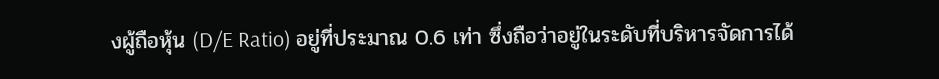งผู้ถือหุ้น (D/E Ratio) อยู่ที่ประมาณ 0.6 เท่า ซึ่งถือว่าอยู่ในระดับที่บริหารจัดการได้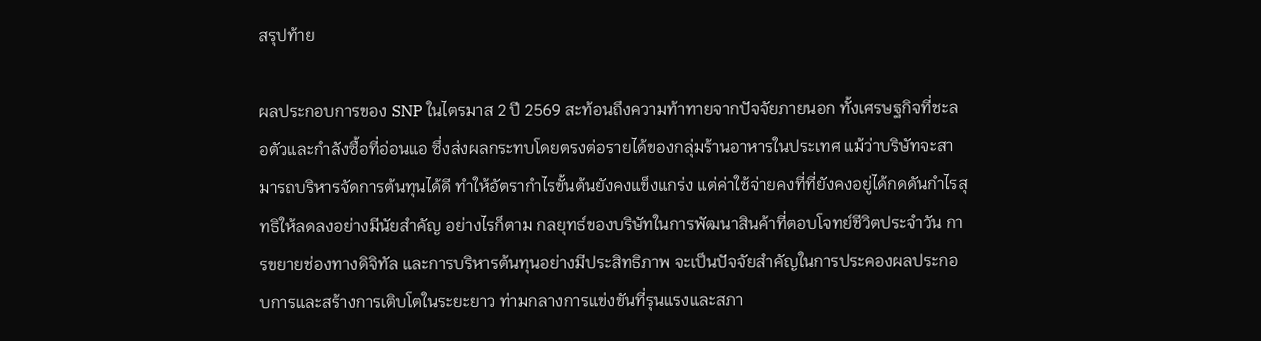สรุปท้าย

ผลประกอบการของ SNP ในไตรมาส 2 ปี 2569 สะท้อนถึงความท้าทายจากปัจจัยภายนอก ทั้งเศรษฐกิจที่ชะลอตัวและกำลังซื้อที่อ่อนแอ ซึ่งส่งผลกระทบโดยตรงต่อรายได้ของกลุ่มร้านอาหารในประเทศ แม้ว่าบริษัทจะสามารถบริหารจัดการต้นทุนได้ดี ทำให้อัตรากำไรขั้นต้นยังคงแข็งแกร่ง แต่ค่าใช้จ่ายคงที่ที่ยังคงอยู่ได้กดดันกำไรสุทธิให้ลดลงอย่างมีนัยสำคัญ อย่างไรก็ตาม กลยุทธ์ของบริษัทในการพัฒนาสินค้าที่ตอบโจทย์ชีวิตประจำวัน การขยายช่องทางดิจิทัล และการบริหารต้นทุนอย่างมีประสิทธิภาพ จะเป็นปัจจัยสำคัญในการประคองผลประกอบการและสร้างการเติบโตในระยะยาว ท่ามกลางการแข่งขันที่รุนแรงและสภา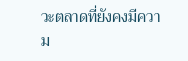วะตลาดที่ยังคงมีความ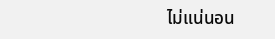ไม่แน่นอน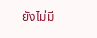ยังไม่มี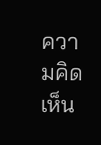ความคิดเห็น